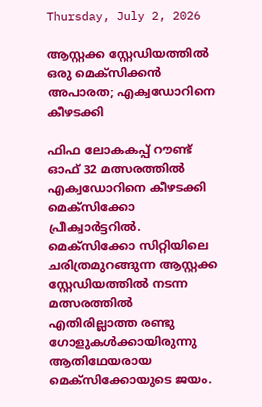Thursday, July 2, 2026

ആസ്റ്റക്ക സ്റ്റേഡിയത്തിൽ ഒരു മെക്സിക്കൻ അപാരത; എക്വഡോറിനെ കീഴടക്കി

ഫിഫ ലോകകപ്പ് റൗണ്ട് ഓഫ് 32 മത്സരത്തിൽ എക്വഡോറിനെ കീഴടക്കി മെക്‌സിക്കോ പ്രീക്വാർട്ടറിൽ. മെക്‌സിക്കോ സിറ്റിയിലെ ചരിത്രമുറങ്ങുന്ന ആസ്റ്റക്ക സ്റ്റേഡിയത്തിൽ നടന്ന മത്സരത്തിൽ എതിരില്ലാത്ത രണ്ടു ഗോളുകൾക്കായിരുന്നു ആതിഥേയരായ മെക്‌സിക്കോയുടെ ജയം.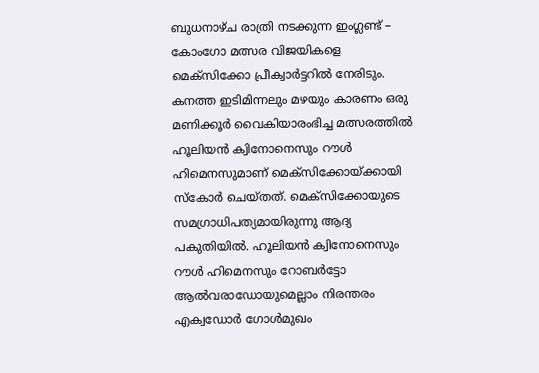ബുധനാഴ്ച രാത്രി നടക്കുന്ന ഇംഗ്ലണ്ട് – കോംഗോ മത്സര വിജയികളെ മെക്‌സിക്കോ പ്രീക്വാർട്ടറിൽ നേരിടും.
കനത്ത ഇടിമിന്നലും മഴയും കാരണം ഒരു മണിക്കൂർ വൈകിയാരംഭിച്ച മത്സരത്തിൽ ഹൂലിയൻ ക്വിനോനെസും റൗൾ ഹിമെനസുമാണ് മെക്‌സിക്കോയ്ക്കായി സ്‌കോർ ചെയ്തത്. മെക്‌സിക്കോയുടെ സമഗ്രാധിപത്യമായിരുന്നു ആദ്യ പകുതിയിൽ. ഹൂലിയൻ ക്വിനോനെസും റൗൾ ഹിമെനസും റോബർട്ടോ ആൽവരാഡോയുമെല്ലാം നിരന്തരം എക്വഡോർ ഗോൾമുഖം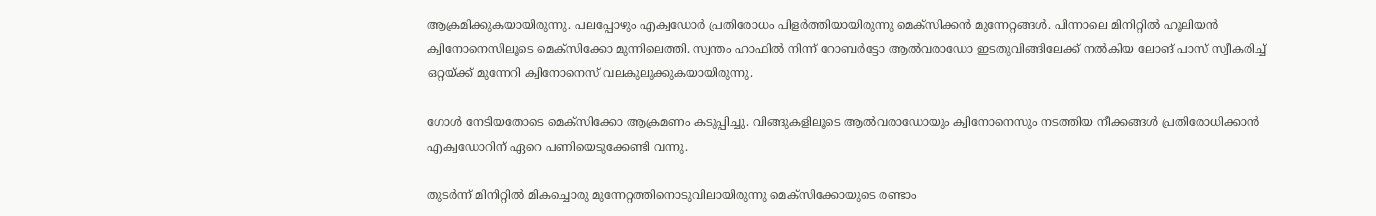ആക്രമിക്കുകയായിരുന്നു. പലപ്പോഴും എക്വഡോർ പ്രതിരോധം പിളർത്തിയായിരുന്നു മെക്‌സിക്കൻ മുന്നേറ്റങ്ങൾ. പിന്നാലെ മിനിറ്റിൽ ഹൂലിയൻ ക്വിനോനെസിലൂടെ മെക്‌സിക്കോ മുന്നിലെത്തി. സ്വന്തം ഹാഫിൽ നിന്ന് റോബർട്ടോ ആൽവരാഡോ ഇടതുവിങ്ങിലേക്ക് നൽകിയ ലോങ് പാസ് സ്വീകരിച്ച് ഒറ്റയ്ക്ക് മുന്നേറി ക്വിനോനെസ് വലകുലുക്കുകയായിരുന്നു.

ഗോൾ നേടിയതോടെ മെക്‌സിക്കോ ആക്രമണം കടുപ്പിച്ചു. വിങ്ങുകളിലൂടെ ആൽവരാഡോയും ക്വിനോനെസും നടത്തിയ നീക്കങ്ങൾ പ്രതിരോധിക്കാൻ എക്വഡോറിന് ഏറെ പണിയെടുക്കേണ്ടി വന്നു.

തുടർന്ന് മിനിറ്റിൽ മികച്ചൊരു മുന്നേറ്റത്തിനൊടുവിലായിരുന്നു മെക്‌സിക്കോയുടെ രണ്ടാം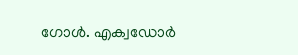ഗോൾ. എക്വഡോർ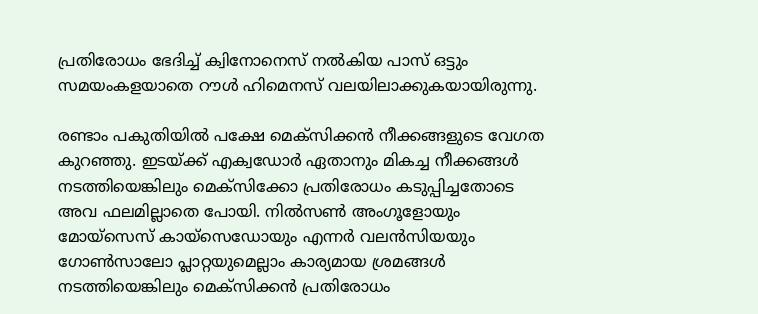പ്രതിരോധം ഭേദിച്ച് ക്വിനോനെസ് നൽകിയ പാസ് ഒട്ടും സമയംകളയാതെ റൗൾ ഹിമെനസ് വലയിലാക്കുകയായിരുന്നു.

രണ്ടാം പകുതിയിൽ പക്ഷേ മെക്‌സിക്കൻ നീക്കങ്ങളുടെ വേഗത കുറഞ്ഞു. ഇടയ്ക്ക് എക്വഡോർ ഏതാനും മികച്ച നീക്കങ്ങൾ നടത്തിയെങ്കിലും മെക്‌സിക്കോ പ്രതിരോധം കടുപ്പിച്ചതോടെ അവ ഫലമില്ലാതെ പോയി. നിൽസൺ അംഗൂളോയും മോയ്‌സെസ് കായ്‌സെഡോയും എന്നർ വലൻസിയയും ഗോൺസാലോ പ്ലാറ്റയുമെല്ലാം കാര്യമായ ശ്രമങ്ങൾ നടത്തിയെങ്കിലും മെക്‌സിക്കൻ പ്രതിരോധം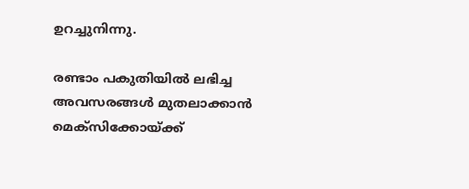ഉറച്ചുനിന്നു.

രണ്ടാം പകുതിയിൽ ലഭിച്ച അവസരങ്ങൾ മുതലാക്കാൻ മെക്‌സിക്കോയ്ക്ക്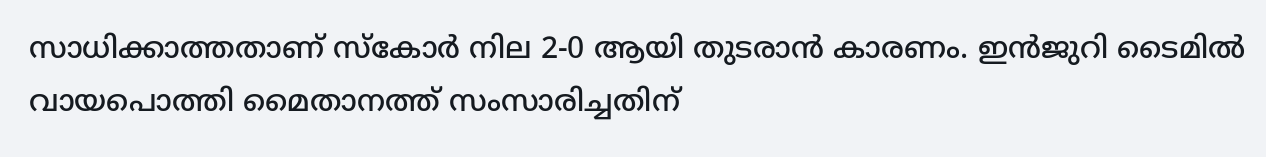സാധിക്കാത്തതാണ് സ്‌കോർ നില 2-0 ആയി തുടരാൻ കാരണം. ഇൻജുറി ടൈമിൽ വായപൊത്തി മൈതാനത്ത് സംസാരിച്ചതിന്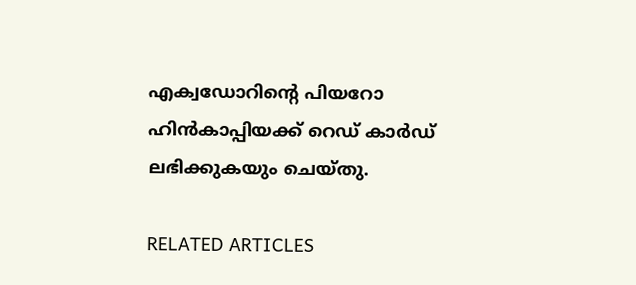എക്വഡോറിന്റെ പിയറോ ഹിൻകാപ്പിയക്ക് റെഡ് കാർഡ് ലഭിക്കുകയും ചെയ്തു.

RELATED ARTICLES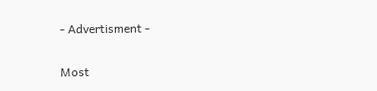- Advertisment -

Most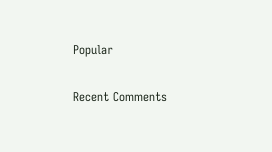Popular

Recent Comments